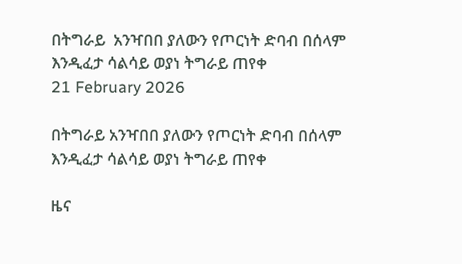በትግራይ  አንዣበበ ያለውን የጦርነት ድባብ በሰላም እንዲፈታ ሳልሳይ ወያነ ትግራይ ጠየቀ
21 February 2026

በትግራይ አንዣበበ ያለውን የጦርነት ድባብ በሰላም እንዲፈታ ሳልሳይ ወያነ ትግራይ ጠየቀ

ዜና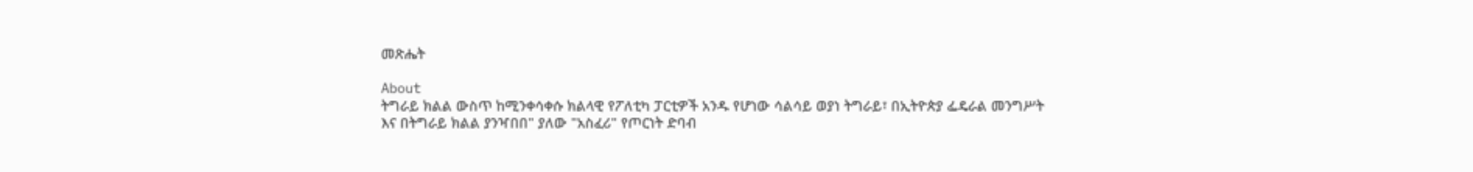መጽሔት

About
ትግራይ ክልል ውስጥ ከሚንቀሳቀሱ ክልላዊ የፖለቲካ ፓርቲዎች አንዱ የሆነው ሳልሳይ ወያነ ትግራይ፣ በኢትዮጵያ ፌዴራል መንግሥት እና በትግራይ ክልል ያንዣበበ" ያለው "አስፈሪ" የጦርነት ድባብ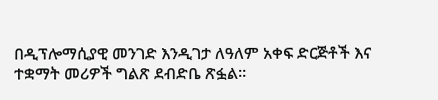በዲፕሎማሲያዊ መንገድ እንዲገታ ለዓለም አቀፍ ድርጅቶች እና ተቋማት መሪዎች ግልጽ ደብድቤ ጽፏል።